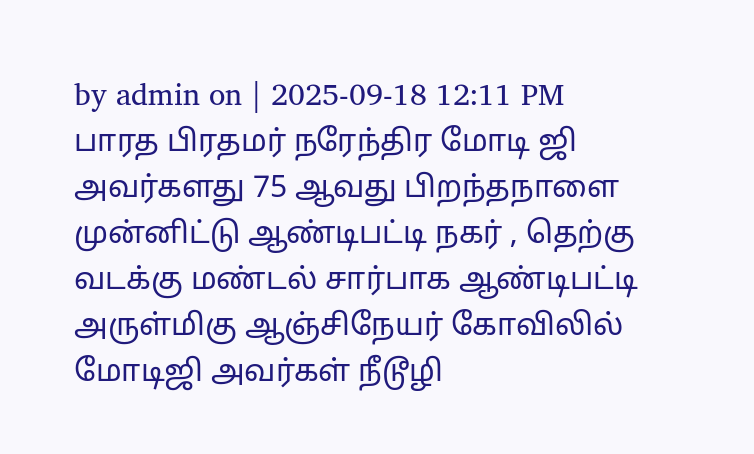by admin on | 2025-09-18 12:11 PM
பாரத பிரதமர் நரேந்திர மோடி ஜி அவர்களது 75 ஆவது பிறந்தநாளை முன்னிட்டு ஆண்டிபட்டி நகர் , தெற்கு வடக்கு மண்டல் சார்பாக ஆண்டிபட்டி அருள்மிகு ஆஞ்சிநேயர் கோவிலில் மோடிஜி அவர்கள் நீடூழி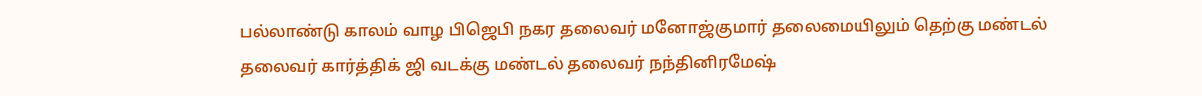பல்லாண்டு காலம் வாழ பிஜெபி நகர தலைவர் மனோஜ்குமார் தலைமையிலும் தெற்கு மண்டல் தலைவர் கார்த்திக் ஜி வடக்கு மண்டல் தலைவர் நந்தினிரமேஷ்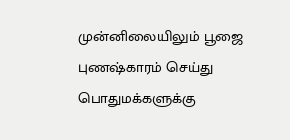முன்னிலையிலும் பூஜை புணஷ்காரம் செய்து பொதுமக்களுக்கு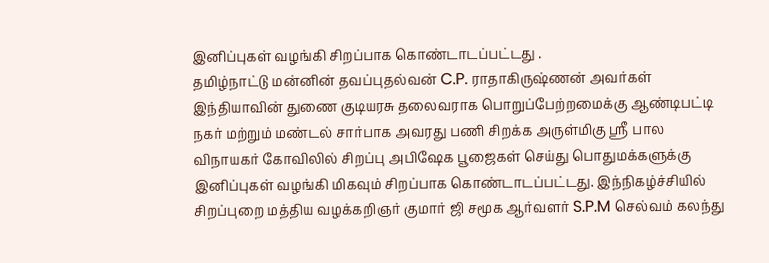இனிப்புகள் வழங்கி சிறப்பாக கொண்டாடப்பட்டது .
தமிழ்நாட்டு மன்னின் தவப்புதல்வன் C.P. ராதாகிருஷ்ணன் அவர்கள் இந்தியாவின் துணை குடியரசு தலைவராக பொறுப்பேற்றமைக்கு ஆண்டிபட்டி நகர் மற்றும் மண்டல் சார்பாக அவரது பணி சிறக்க அருள்மிகு ஶ்ரீ பால விநாயகர் கோவிலில் சிறப்பு அபிஷேக பூஜைகள் செய்து பொதுமக்களுக்கு இனிப்புகள் வழங்கி மிகவும் சிறப்பாக கொண்டாடப்பட்டது. இந்நிகழ்ச்சியில் சிறப்புறை மத்திய வழக்கறிஞர் குமார் ஜி சமூக ஆர்வளர் S.P.M செல்வம் கலந்து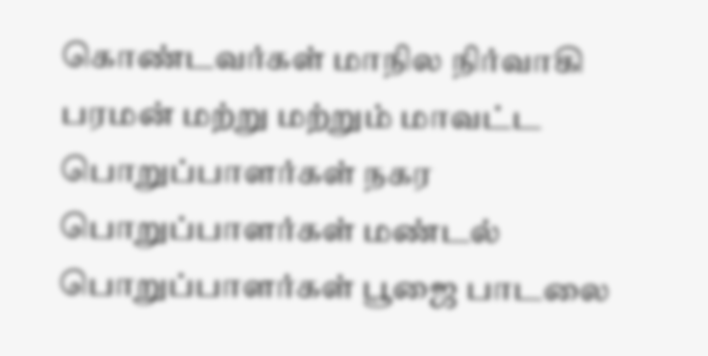கொண்டவர்கள் மாநில நிர்வாகி பரமன் மற்று மற்றும் மாவட்ட பொறுப்பாளர்கள் நகர பொறுப்பாளர்கள் மண்டல் பொறுப்பாளர்கள் பூஜை பாடலை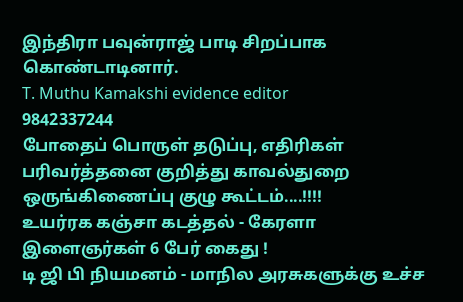இந்திரா பவுன்ராஜ் பாடி சிறப்பாக கொண்டாடினார்.
T. Muthu Kamakshi evidence editor
9842337244
போதைப் பொருள் தடுப்பு, எதிரிகள் பரிவர்த்தனை குறித்து காவல்துறை ஒருங்கிணைப்பு குழு கூட்டம்....!!!!
உயர்ரக கஞ்சா கடத்தல் - கேரளா இளைஞர்கள் 6 பேர் கைது !
டி ஜி பி நியமனம் - மாநில அரசுகளுக்கு உச்ச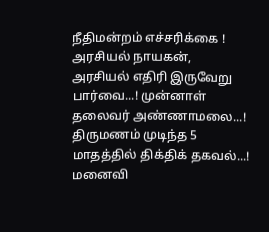நீதிமன்றம் எச்சரிக்கை !
அரசியல் நாயகன், அரசியல் எதிரி இருவேறு பார்வை...! முன்னாள் தலைவர் அண்ணாமலை...!
திருமணம் முடிந்த 5 மாதத்தில் திக்திக் தகவல்...! மனைவி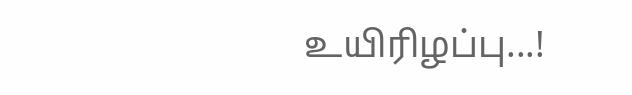உயிரிழப்பு...!